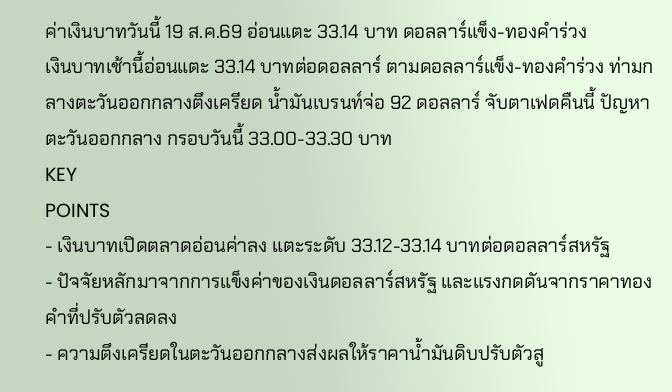ค่าเงินบาทวันนี้ 19 ส.ค.69 อ่อนแตะ 33.14 บาท ดอลลาร์แข็ง-ทองคำร่วง
เงินบาทเช้านี้อ่อนแตะ 33.14 บาทต่อดอลลาร์ ตามดอลลาร์แข็ง-ทองคำร่วง ท่ามกลางตะวันออกกลางตึงเครียด น้ำมันเบรนท์จ่อ 92 ดอลลาร์ จับตาเฟดคืนนี้ ปัญหาตะวันออกกลาง กรอบวันนี้ 33.00-33.30 บาท
KEY
POINTS
- เงินบาทเปิดตลาดอ่อนค่าลง แตะระดับ 33.12-33.14 บาทต่อดอลลาร์สหรัฐ
- ปัจจัยหลักมาจากการแข็งค่าของเงินดอลลาร์สหรัฐ และแรงกดดันจากราคาทองคำที่ปรับตัวลดลง
- ความตึงเครียดในตะวันออกกลางส่งผลให้ราคาน้ำมันดิบปรับตัวสู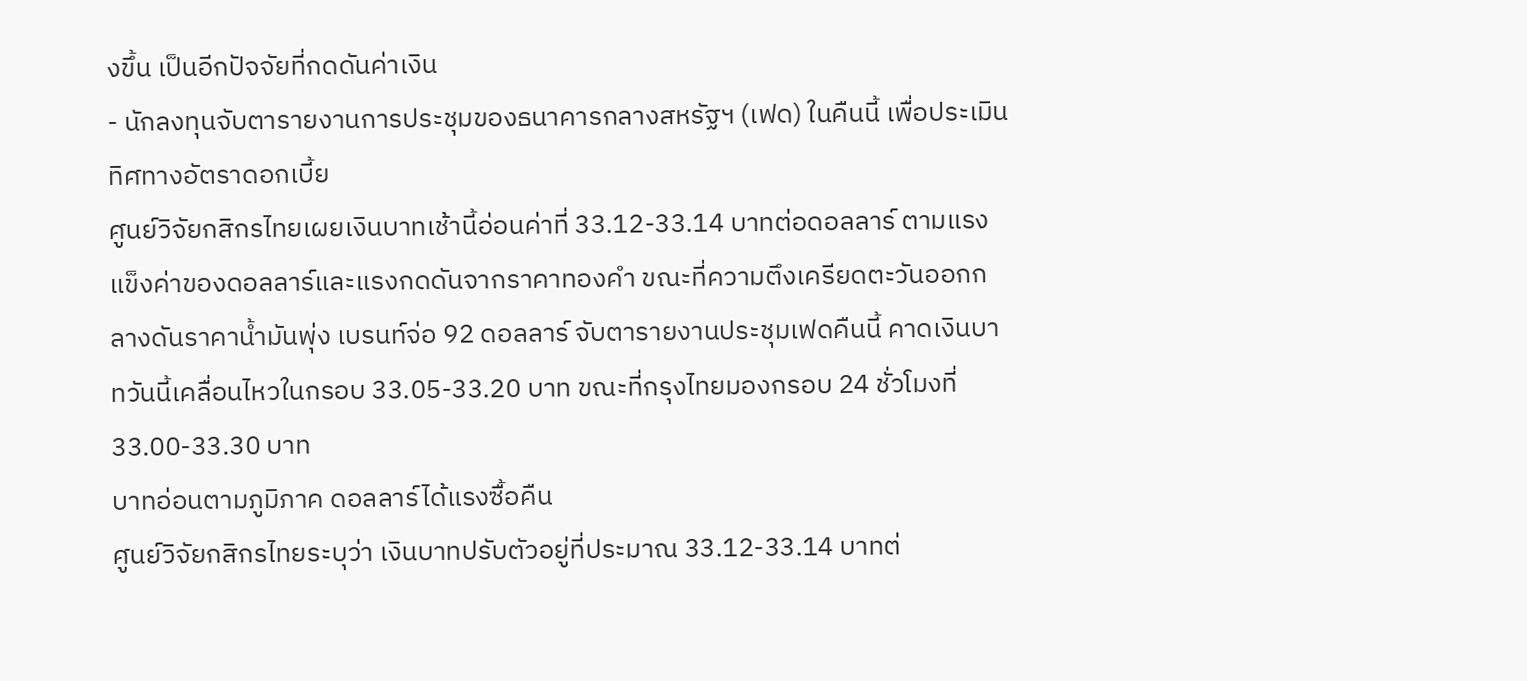งขึ้น เป็นอีกปัจจัยที่กดดันค่าเงิน
- นักลงทุนจับตารายงานการประชุมของธนาคารกลางสหรัฐฯ (เฟด) ในคืนนี้ เพื่อประเมินทิศทางอัตราดอกเบี้ย
ศูนย์วิจัยกสิกรไทยเผยเงินบาทเช้านี้อ่อนค่าที่ 33.12-33.14 บาทต่อดอลลาร์ ตามแรงแข็งค่าของดอลลาร์และแรงกดดันจากราคาทองคำ ขณะที่ความตึงเครียดตะวันออกกลางดันราคาน้ำมันพุ่ง เบรนท์จ่อ 92 ดอลลาร์ จับตารายงานประชุมเฟดคืนนี้ คาดเงินบาทวันนี้เคลื่อนไหวในกรอบ 33.05-33.20 บาท ขณะที่กรุงไทยมองกรอบ 24 ชั่วโมงที่ 33.00-33.30 บาท
บาทอ่อนตามภูมิภาค ดอลลาร์ได้แรงซื้อคืน
ศูนย์วิจัยกสิกรไทยระบุว่า เงินบาทปรับตัวอยู่ที่ประมาณ 33.12-33.14 บาทต่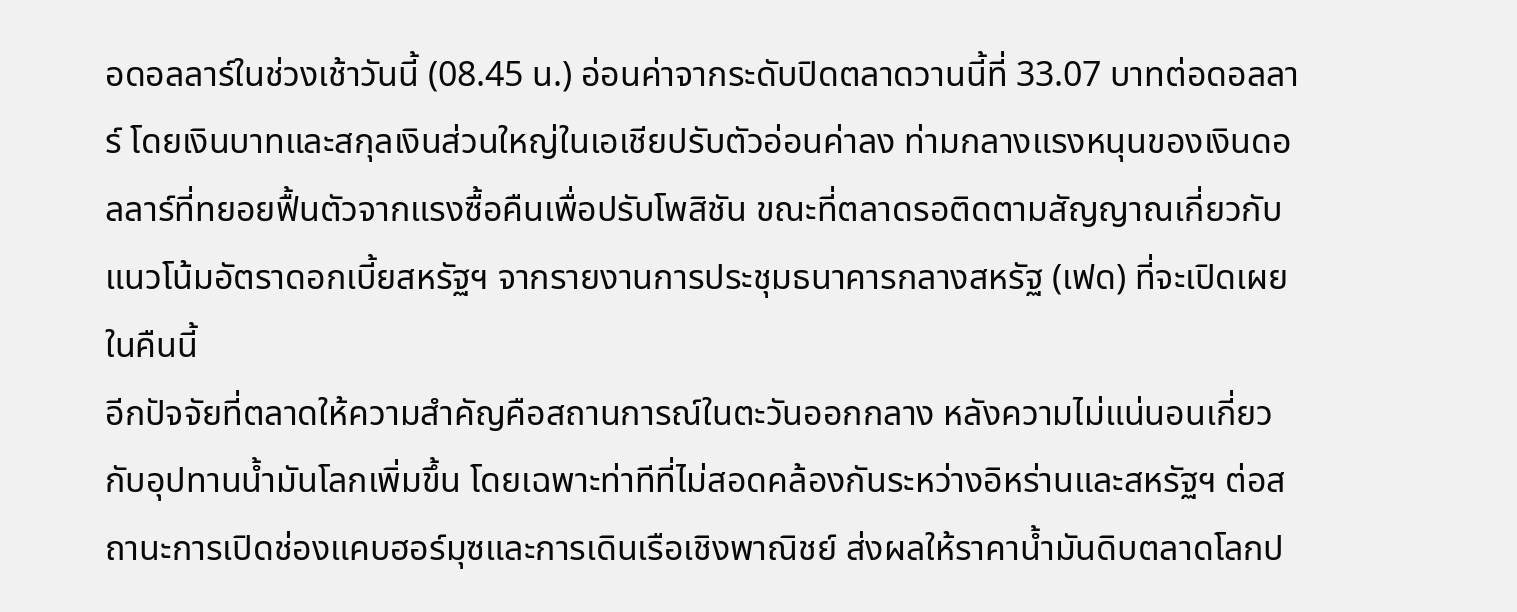อดอลลาร์ในช่วงเช้าวันนี้ (08.45 น.) อ่อนค่าจากระดับปิดตลาดวานนี้ที่ 33.07 บาทต่อดอลลาร์ โดยเงินบาทและสกุลเงินส่วนใหญ่ในเอเชียปรับตัวอ่อนค่าลง ท่ามกลางแรงหนุนของเงินดอลลาร์ที่ทยอยฟื้นตัวจากแรงซื้อคืนเพื่อปรับโพสิชัน ขณะที่ตลาดรอติดตามสัญญาณเกี่ยวกับแนวโน้มอัตราดอกเบี้ยสหรัฐฯ จากรายงานการประชุมธนาคารกลางสหรัฐ (เฟด) ที่จะเปิดเผยในคืนนี้
อีกปัจจัยที่ตลาดให้ความสำคัญคือสถานการณ์ในตะวันออกกลาง หลังความไม่แน่นอนเกี่ยวกับอุปทานน้ำมันโลกเพิ่มขึ้น โดยเฉพาะท่าทีที่ไม่สอดคล้องกันระหว่างอิหร่านและสหรัฐฯ ต่อสถานะการเปิดช่องแคบฮอร์มุซและการเดินเรือเชิงพาณิชย์ ส่งผลให้ราคาน้ำมันดิบตลาดโลกป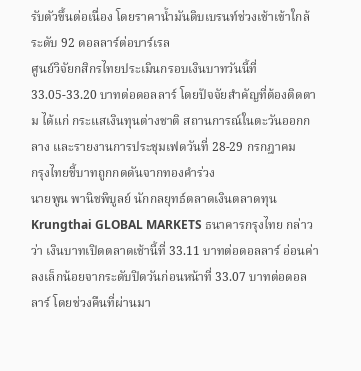รับตัวขึ้นต่อเนื่อง โดยราคาน้ำมันดิบเบรนท์ช่วงเช้าเข้าใกล้ระดับ 92 ดอลลาร์ต่อบาร์เรล
ศูนย์วิจัยกสิกรไทยประเมินกรอบเงินบาทวันนี้ที่ 33.05-33.20 บาทต่อดอลลาร์ โดยปัจจัยสำคัญที่ต้องติดตาม ได้แก่ กระแสเงินทุนต่างชาติ สถานการณ์ในตะวันออกกลาง และรายงานการประชุมเฟดวันที่ 28-29 กรกฎาคม
กรุงไทยชี้บาทถูกกดดันจากทองคำร่วง
นายพูน พานิชพิบูลย์ นักกลยุทธ์ตลาดเงินตลาดทุน Krungthai GLOBAL MARKETS ธนาคารกรุงไทย กล่าวว่า เงินบาทเปิดตลาดเช้านี้ที่ 33.11 บาทต่อดอลลาร์ อ่อนค่าลงเล็กน้อยจากระดับปิดวันก่อนหน้าที่ 33.07 บาทต่อดอลลาร์ โดยช่วงคืนที่ผ่านมา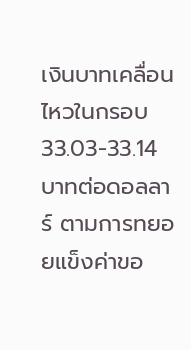เงินบาทเคลื่อนไหวในกรอบ 33.03-33.14 บาทต่อดอลลาร์ ตามการทยอยแข็งค่าขอ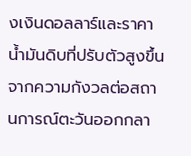งเงินดอลลาร์และราคาน้ำมันดิบที่ปรับตัวสูงขึ้นจากความกังวลต่อสถานการณ์ตะวันออกกลา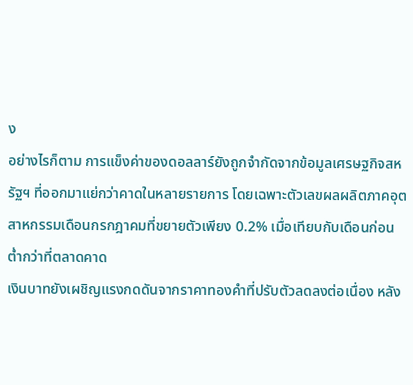ง
อย่างไรก็ตาม การแข็งค่าของดอลลาร์ยังถูกจำกัดจากข้อมูลเศรษฐกิจสหรัฐฯ ที่ออกมาแย่กว่าคาดในหลายรายการ โดยเฉพาะตัวเลขผลผลิตภาคอุตสาหกรรมเดือนกรกฎาคมที่ขยายตัวเพียง 0.2% เมื่อเทียบกับเดือนก่อน ต่ำกว่าที่ตลาดคาด
เงินบาทยังเผชิญแรงกดดันจากราคาทองคำที่ปรับตัวลดลงต่อเนื่อง หลัง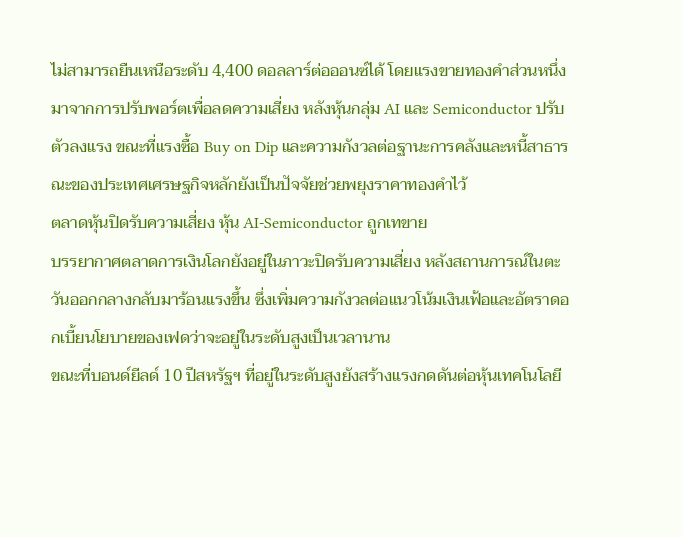ไม่สามารถยืนเหนือระดับ 4,400 ดอลลาร์ต่อออนซ์ได้ โดยแรงขายทองคำส่วนหนึ่งมาจากการปรับพอร์ตเพื่อลดความเสี่ยง หลังหุ้นกลุ่ม AI และ Semiconductor ปรับตัวลงแรง ขณะที่แรงซื้อ Buy on Dip และความกังวลต่อฐานะการคลังและหนี้สาธารณะของประเทศเศรษฐกิจหลักยังเป็นปัจจัยช่วยพยุงราคาทองคำไว้
ตลาดหุ้นปิดรับความเสี่ยง หุ้น AI-Semiconductor ถูกเทขาย
บรรยากาศตลาดการเงินโลกยังอยู่ในภาวะปิดรับความเสี่ยง หลังสถานการณ์ในตะวันออกกลางกลับมาร้อนแรงขึ้น ซึ่งเพิ่มความกังวลต่อแนวโน้มเงินเฟ้อและอัตราดอกเบี้ยนโยบายของเฟดว่าจะอยู่ในระดับสูงเป็นเวลานาน
ขณะที่บอนด์ยีลด์ 10 ปีสหรัฐฯ ที่อยู่ในระดับสูงยังสร้างแรงกดดันต่อหุ้นเทคโนโลยี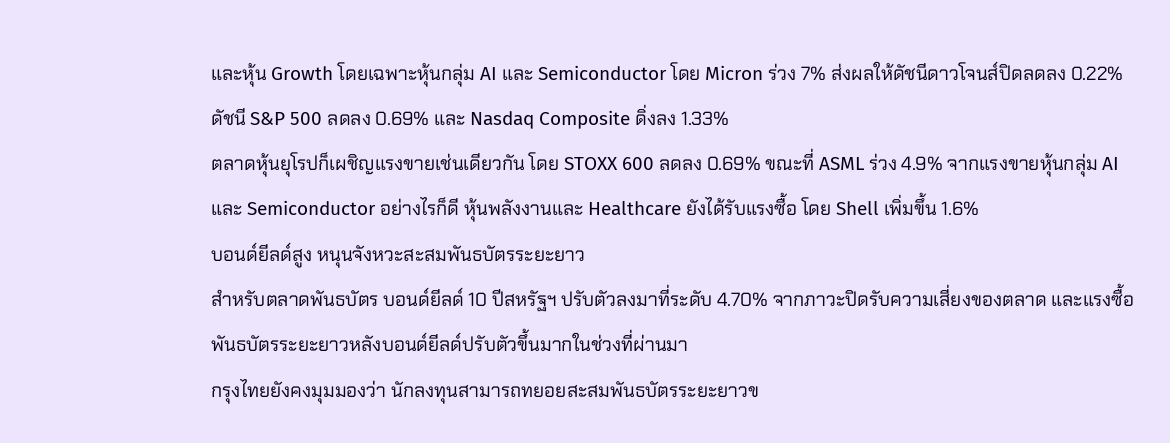และหุ้น Growth โดยเฉพาะหุ้นกลุ่ม AI และ Semiconductor โดย Micron ร่วง 7% ส่งผลให้ดัชนีดาวโจนส์ปิดลดลง 0.22% ดัชนี S&P 500 ลดลง 0.69% และ Nasdaq Composite ดิ่งลง 1.33%
ตลาดหุ้นยุโรปก็เผชิญแรงขายเช่นเดียวกัน โดย STOXX 600 ลดลง 0.69% ขณะที่ ASML ร่วง 4.9% จากแรงขายหุ้นกลุ่ม AI และ Semiconductor อย่างไรก็ดี หุ้นพลังงานและ Healthcare ยังได้รับแรงซื้อ โดย Shell เพิ่มขึ้น 1.6%
บอนด์ยีลด์สูง หนุนจังหวะสะสมพันธบัตรระยะยาว
สำหรับตลาดพันธบัตร บอนด์ยีลด์ 10 ปีสหรัฐฯ ปรับตัวลงมาที่ระดับ 4.70% จากภาวะปิดรับความเสี่ยงของตลาด และแรงซื้อพันธบัตรระยะยาวหลังบอนด์ยีลด์ปรับตัวขึ้นมากในช่วงที่ผ่านมา
กรุงไทยยังคงมุมมองว่า นักลงทุนสามารถทยอยสะสมพันธบัตรระยะยาวข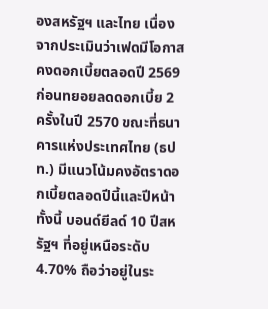องสหรัฐฯ และไทย เนื่องจากประเมินว่าเฟดมีโอกาสคงดอกเบี้ยตลอดปี 2569 ก่อนทยอยลดดอกเบี้ย 2 ครั้งในปี 2570 ขณะที่ธนาคารแห่งประเทศไทย (ธปท.) มีแนวโน้มคงอัตราดอกเบี้ยตลอดปีนี้และปีหน้า
ทั้งนี้ บอนด์ยีลด์ 10 ปีสหรัฐฯ ที่อยู่เหนือระดับ 4.70% ถือว่าอยู่ในระ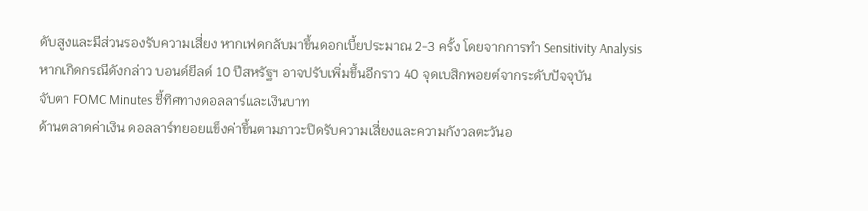ดับสูงและมีส่วนรองรับความเสี่ยง หากเฟดกลับมาขึ้นดอกเบี้ยประมาณ 2-3 ครั้ง โดยจากการทำ Sensitivity Analysis หากเกิดกรณีดังกล่าว บอนด์ยีลด์ 10 ปีสหรัฐฯ อาจปรับเพิ่มขึ้นอีกราว 40 จุดเบสิกพอยต์จากระดับปัจจุบัน
จับตา FOMC Minutes ชี้ทิศทางดอลลาร์และเงินบาท
ด้านตลาดค่าเงิน ดอลลาร์ทยอยแข็งค่าขึ้นตามภาวะปิดรับความเสี่ยงและความกังวลตะวันอ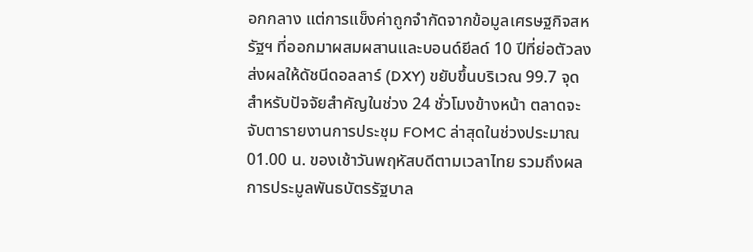อกกลาง แต่การแข็งค่าถูกจำกัดจากข้อมูลเศรษฐกิจสหรัฐฯ ที่ออกมาผสมผสานและบอนด์ยีลด์ 10 ปีที่ย่อตัวลง ส่งผลให้ดัชนีดอลลาร์ (DXY) ขยับขึ้นบริเวณ 99.7 จุด
สำหรับปัจจัยสำคัญในช่วง 24 ชั่วโมงข้างหน้า ตลาดจะจับตารายงานการประชุม FOMC ล่าสุดในช่วงประมาณ 01.00 น. ของเช้าวันพฤหัสบดีตามเวลาไทย รวมถึงผลการประมูลพันธบัตรรัฐบาล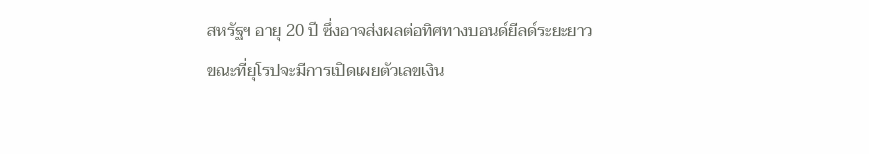สหรัฐฯ อายุ 20 ปี ซึ่งอาจส่งผลต่อทิศทางบอนด์ยีลด์ระยะยาว
ขณะที่ยุโรปจะมีการเปิดเผยตัวเลขเงิน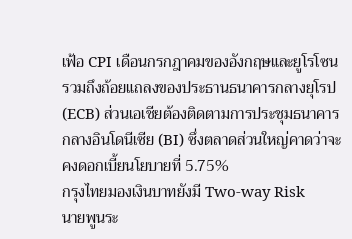เฟ้อ CPI เดือนกรกฎาคมของอังกฤษและยูโรโซน รวมถึงถ้อยแถลงของประธานธนาคารกลางยุโรป (ECB) ส่วนเอเชียต้องติดตามการประชุมธนาคารกลางอินโดนีเซีย (BI) ซึ่งตลาดส่วนใหญ่คาดว่าจะคงดอกเบี้ยนโยบายที่ 5.75%
กรุงไทยมองเงินบาทยังมี Two-way Risk
นายพูนระ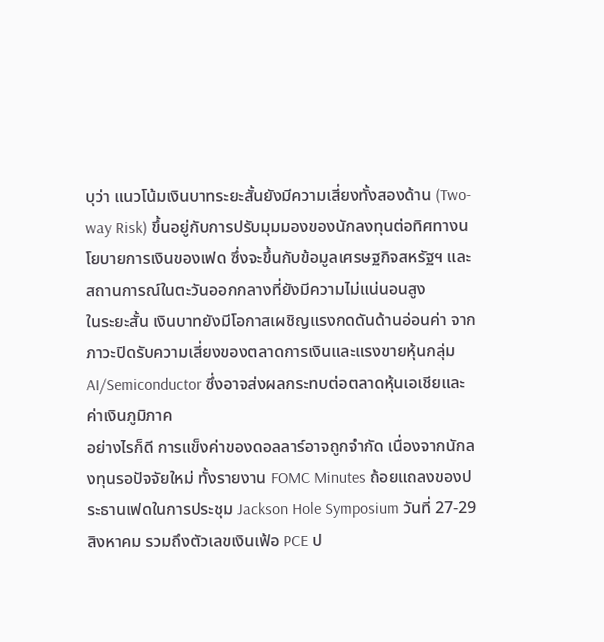บุว่า แนวโน้มเงินบาทระยะสั้นยังมีความเสี่ยงทั้งสองด้าน (Two-way Risk) ขึ้นอยู่กับการปรับมุมมองของนักลงทุนต่อทิศทางนโยบายการเงินของเฟด ซึ่งจะขึ้นกับข้อมูลเศรษฐกิจสหรัฐฯ และสถานการณ์ในตะวันออกกลางที่ยังมีความไม่แน่นอนสูง
ในระยะสั้น เงินบาทยังมีโอกาสเผชิญแรงกดดันด้านอ่อนค่า จากภาวะปิดรับความเสี่ยงของตลาดการเงินและแรงขายหุ้นกลุ่ม AI/Semiconductor ซึ่งอาจส่งผลกระทบต่อตลาดหุ้นเอเชียและค่าเงินภูมิภาค
อย่างไรก็ดี การแข็งค่าของดอลลาร์อาจถูกจำกัด เนื่องจากนักลงทุนรอปัจจัยใหม่ ทั้งรายงาน FOMC Minutes ถ้อยแถลงของประธานเฟดในการประชุม Jackson Hole Symposium วันที่ 27-29 สิงหาคม รวมถึงตัวเลขเงินเฟ้อ PCE ป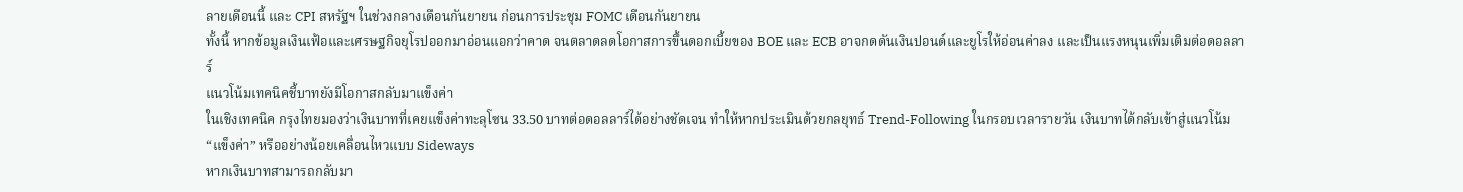ลายเดือนนี้ และ CPI สหรัฐฯ ในช่วงกลางเดือนกันยายน ก่อนการประชุม FOMC เดือนกันยายน
ทั้งนี้ หากข้อมูลเงินเฟ้อและเศรษฐกิจยุโรปออกมาอ่อนแอกว่าคาด จนตลาดลดโอกาสการขึ้นดอกเบี้ยของ BOE และ ECB อาจกดดันเงินปอนด์และยูโรให้อ่อนค่าลง และเป็นแรงหนุนเพิ่มเติมต่อดอลลาร์
แนวโน้มเทคนิคชี้บาทยังมีโอกาสกลับมาแข็งค่า
ในเชิงเทคนิค กรุงไทยมองว่าเงินบาทที่เคยแข็งค่าทะลุโซน 33.50 บาทต่อดอลลาร์ได้อย่างชัดเจน ทำให้หากประเมินด้วยกลยุทธ์ Trend-Following ในกรอบเวลารายวัน เงินบาทได้กลับเข้าสู่แนวโน้ม “แข็งค่า” หรืออย่างน้อยเคลื่อนไหวแบบ Sideways
หากเงินบาทสามารถกลับมา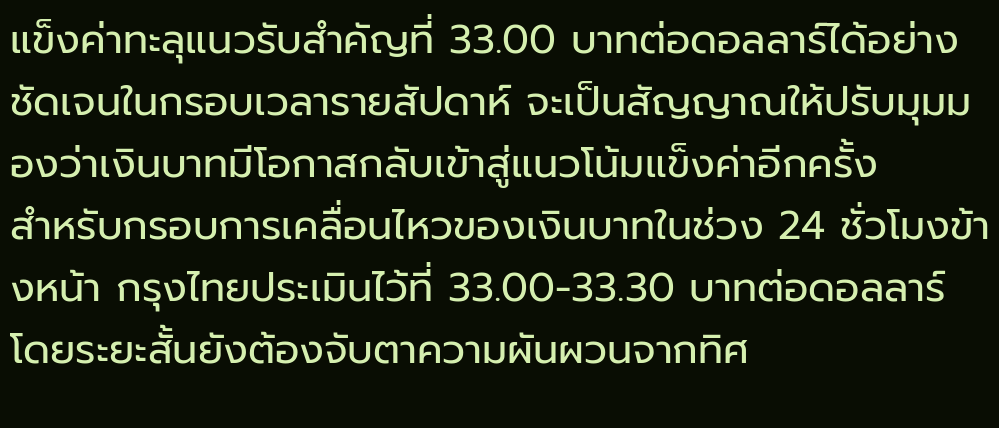แข็งค่าทะลุแนวรับสำคัญที่ 33.00 บาทต่อดอลลาร์ได้อย่างชัดเจนในกรอบเวลารายสัปดาห์ จะเป็นสัญญาณให้ปรับมุมมองว่าเงินบาทมีโอกาสกลับเข้าสู่แนวโน้มแข็งค่าอีกครั้ง
สำหรับกรอบการเคลื่อนไหวของเงินบาทในช่วง 24 ชั่วโมงข้างหน้า กรุงไทยประเมินไว้ที่ 33.00-33.30 บาทต่อดอลลาร์ โดยระยะสั้นยังต้องจับตาความผันผวนจากทิศ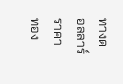ทางดอลลาร์ ราคาทอง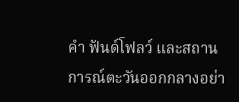คำ ฟันด์โฟลว์ และสถานการณ์ตะวันออกกลางอย่า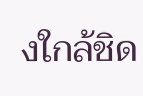งใกล้ชิด